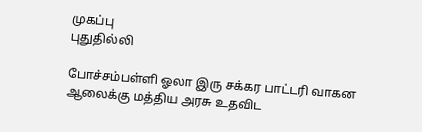முகப்பு
புதுதில்லி

போச்சம்பள்ளி ஓலா இரு சக்கர பாட்டரி வாகன ஆலைக்கு மத்திய அரசு உதவிட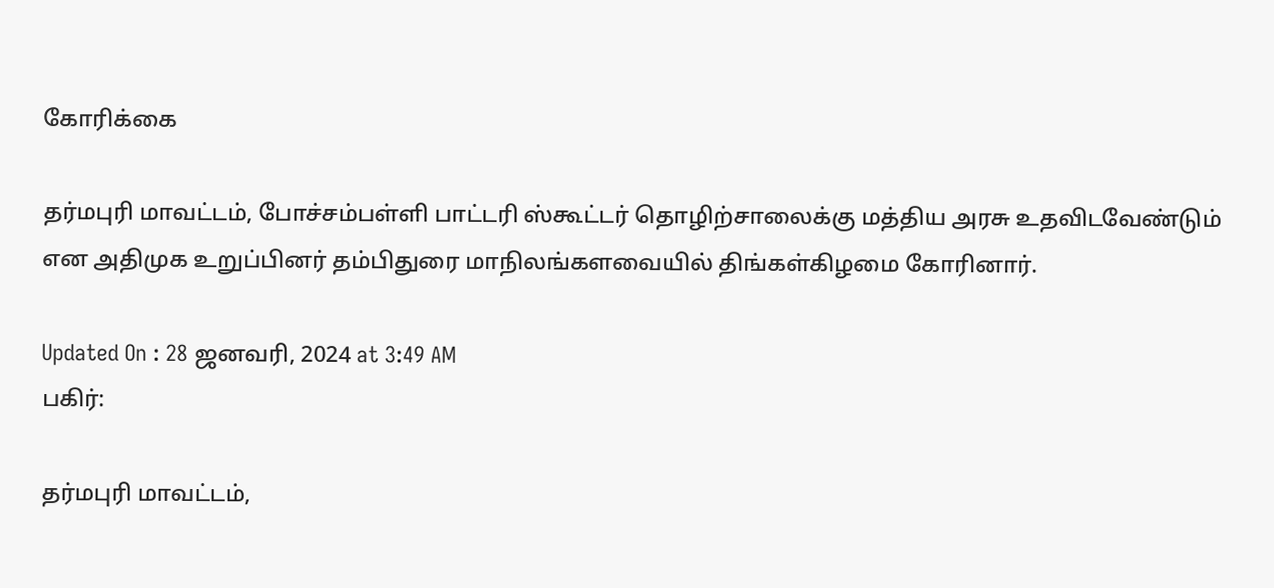கோரிக்கை

தர்மபுரி மாவட்டம், போச்சம்பள்ளி பாட்டரி ஸ்கூட்டர் தொழிற்சாலைக்கு மத்திய அரசு உதவிடவேண்டும் என அதிமுக உறுப்பினர் தம்பிதுரை மாநிலங்களவையில் திங்கள்கிழமை கோரினார்.

Updated On : 28 ஜனவரி, 2024 at 3:49 AM
பகிர்:

தர்மபுரி மாவட்டம்,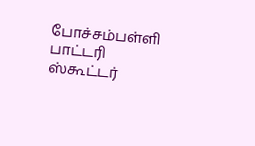போச்சம்பள்ளி பாட்டரி ஸ்கூட்டர்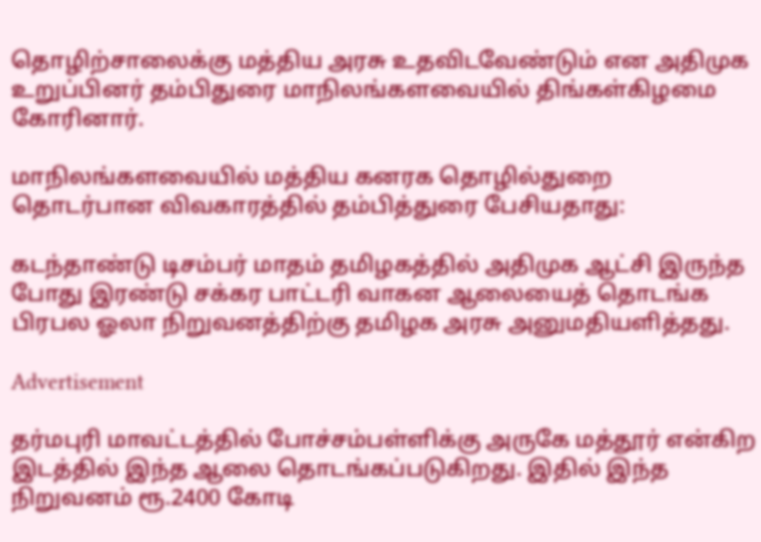தொழிற்சாலைக்கு மத்திய அரசு உதவிடவேண்டும் என அதிமுக உறுப்பினர் தம்பிதுரை மாநிலங்களவையில் திங்கள்கிழமை கோரினார்.

மாநிலங்களவையில் மத்திய கனரக தொழில்துறை தொடர்பான விவகாரத்தில் தம்பித்துரை பேசியதாது:

கடந்தாண்டு டிசம்பர் மாதம் தமிழகத்தில் அதிமுக ஆட்சி இருந்த போது இரண்டு சக்கர பாட்டரி வாகன ஆலையைத் தொடங்க பிரபல ஓலா நிறுவனத்திற்கு தமிழக அரசு அனுமதியளித்தது.

Advertisement

தர்மபுரி மாவட்டத்தில் போச்சம்பள்ளிக்கு அருகே மத்தூர் என்கிற இடத்தில் இந்த ஆலை தொடங்கப்படுகிறது. இதில் இந்த நிறுவனம் ரூ.2400 கோடி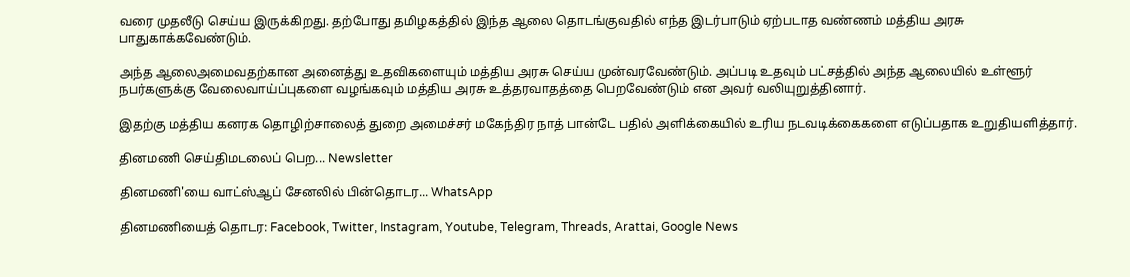வரை முதலீடு செய்ய இருக்கிறது. தற்போது தமிழகத்தில் இந்த ஆலை தொடங்குவதில் எந்த இடர்பாடும் ஏற்படாத வண்ணம் மத்திய அரசு பாதுகாக்கவேண்டும்.

அந்த ஆலைஅமைவதற்கான அனைத்து உதவிகளையும் மத்திய அரசு செய்ய முன்வரவேண்டும். அப்படி உதவும் பட்சத்தில் அந்த ஆலையில் உள்ளூர் நபர்களுக்கு வேலைவாய்ப்புகளை வழங்கவும் மத்திய அரசு உத்தரவாதத்தை பெறவேண்டும் என அவர் வலியுறுத்தினார்.

இதற்கு மத்திய கனரக தொழிற்சாலைத் துறை அமைச்சர் மகேந்திர நாத் பான்டே பதில் அளிக்கையில் உரிய நடவடிக்கைகளை எடுப்பதாக உறுதியளித்தார்.

தினமணி செய்திமடலைப் பெற... Newsletter

தினமணி'யை வாட்ஸ்ஆப் சேனலில் பின்தொடர... WhatsApp

தினமணியைத் தொடர: Facebook, Twitter, Instagram, Youtube, Telegram, Threads, Arattai, Google News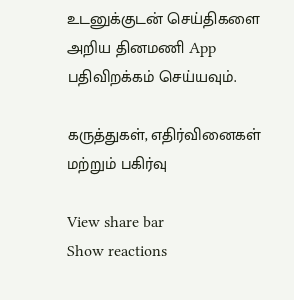உடனுக்குடன் செய்திகளை அறிய தினமணி App பதிவிறக்கம் செய்யவும்.

கருத்துகள், எதிர்வினைகள் மற்றும் பகிர்வு

View share bar
Show reactions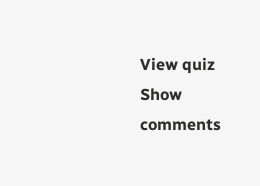View quiz
Show comments